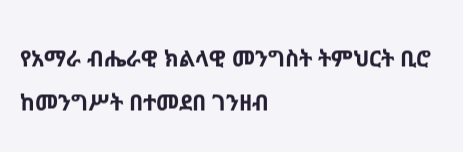የአማራ ብሔራዊ ክልላዊ መንግስት ትምህርት ቢሮ ከመንግሥት በተመደበ ገንዘብ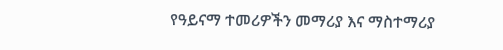የዓይናማ ተመሪዎችን መማሪያ እና ማስተማሪያ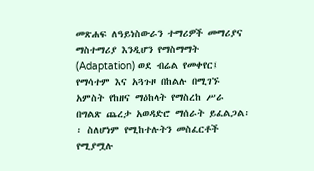መጽሐፍ ለዓይነስውራን ተማሪዎች መማሪያና ማስተማሪያ እንዲሆን የማስማማት (Adaptation) ወደ ብሬል የመቀየር፤ የማሳተም እና አጓጉዞ በከልሉ በሚገኙ አምስት የከዘና ማዕከላት የማስረከ ሥራ በግልጽ ጨረታ አወዳድሮ ማሰራት ይፈልጋል፡፡ ስለሆነም የሚከተሉትን መስፈርቶች የሚያሟሉ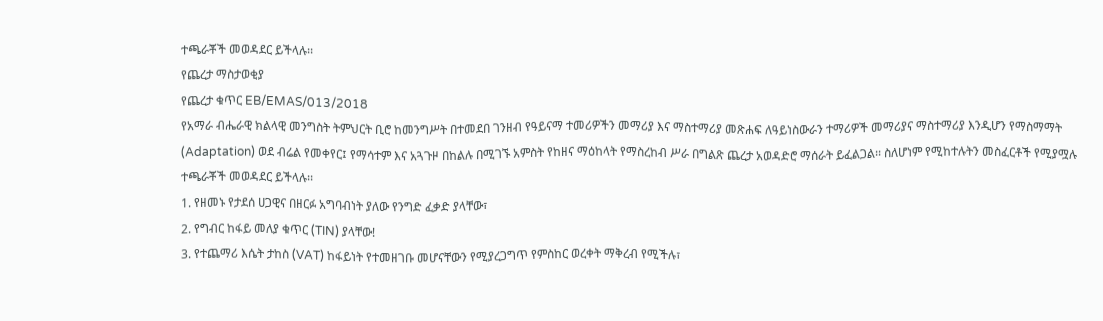ተጫራቾች መወዳደር ይችላሉ፡፡
የጨረታ ማስታወቂያ
የጨረታ ቁጥር EB/EMAS/013/2018
የአማራ ብሔራዊ ክልላዊ መንግስት ትምህርት ቢሮ ከመንግሥት በተመደበ ገንዘብ የዓይናማ ተመሪዎችን መማሪያ እና ማስተማሪያ መጽሐፍ ለዓይነስውራን ተማሪዎች መማሪያና ማስተማሪያ እንዲሆን የማስማማት (Adaptation) ወደ ብሬል የመቀየር፤ የማሳተም እና አጓጉዞ በከልሉ በሚገኙ አምስት የከዘና ማዕከላት የማስረከብ ሥራ በግልጽ ጨረታ አወዳድሮ ማሰራት ይፈልጋል፡፡ ስለሆነም የሚከተሉትን መስፈርቶች የሚያሟሉ ተጫራቾች መወዳደር ይችላሉ፡፡
1. የዘመኑ የታደሰ ሀጋዊና በዘርፉ አግባብነት ያለው የንግድ ፈቃድ ያላቸው፣
2. የግብር ከፋይ መለያ ቁጥር (TIN) ያላቸው!
3. የተጨማሪ እሴት ታከስ (VAT) ከፋይነት የተመዘገቡ መሆናቸውን የሚያረጋግጥ የምስከር ወረቀት ማቅረብ የሚችሉ፣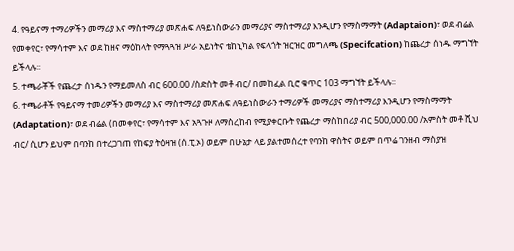4. የዓይናማ ተማሪዎችን መማሪያ እና ማስተማሪያ መጽሐፍ ለዓይነስውራን መማሪያና ማስተማሪያ እንዲሆን የማስማማት (Adaptaion)፣ ወደ ብሬል የመቀየር፣ የማሳተም እና ወደ ከዘና ማዕከላት የማጓጓዝ ሥራ አይነትና ቴከኒካል የፍላጎት ዝርዝር መግለጫ (Specifcation) ከጨረታ ሰነዱ ማግኘት ይችላሉ፡፡
5. ተጫራቾች የጨረታ ሰነዱን የማይመለስ ብር 600.00 /ስድስት መቶ ብር/ በመከፈል ቢሮ ቁጥር 103 ማግኘት ይችላሉ፡፡
6. ተጫራቶች የዓይናማ ተመሪዎችን መማሪያ እና ማስተማሪያ መጽሐፍ ለዓይነስውራን ተማሪዎች መማሪያና ማስተማሪያ እንዲሆን የማስማማት (Adaptation)፣ ወደ ብሬል (በመቀየር፣ የማሳተም እና አጓጉዞ ለማስረከብ የሚያቀርቡት የጨረታ ማስከበሪያ ብር 500,000.00 /አምስት መቶ ሺህ ብር/ ሲሆን ይህም በባንከ በተረጋገጠ የከፍያ ትዕዛዝ (ሰ.ፒ.ኦ) ወይም በሁኔታ ላይ ያልተመሰረተ የባንከ ዋስትና ወይም በጥሬ ገንዘብ ማስያዝ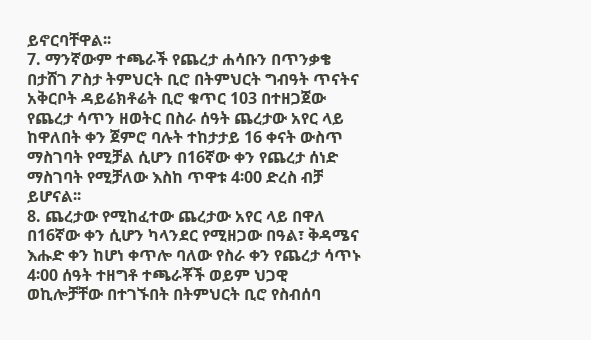ይኖርባቸዋል፡፡
7. ማንኛውም ተጫራች የጨረታ ሐሳቡን በጥንቃቄ በታሸገ ፖስታ ትምህርት ቢሮ በትምህርት ግብዓት ጥናትና አቅርቦት ዳይሬክቶሬት ቢሮ ቁጥር 103 በተዘጋጀው የጨረታ ሳጥን ዘወትር በስራ ሰዓት ጨረታው አየር ላይ ከዋለበት ቀን ጀምሮ ባሉት ተከታታይ 16 ቀናት ውስጥ ማስገባት የሚቻል ሲሆን በ16ኛው ቀን የጨረታ ሰነድ ማስገባት የሚቻለው እስከ ጥዋቱ 4፡00 ድረስ ብቻ ይሆናል፡፡
8. ጨረታው የሚከፈተው ጨረታው አየር ላይ በዋለ በ16ኛው ቀን ሲሆን ካላንደር የሚዘጋው በዓል፣ ቅዳሜና እሑድ ቀን ከሆነ ቀጥሎ ባለው የስራ ቀን የጨረታ ሳጥኑ 4፡00 ሰዓት ተዘግቶ ተጫራቾች ወይም ህጋዊ ወኪሎቻቸው በተገኙበት በትምህርት ቢሮ የስብሰባ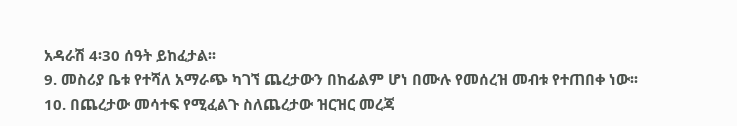አዳራሽ 4፡30 ሰዓት ይከፈታል፡፡
9. መስሪያ ቤቱ የተሻለ አማራጭ ካገኘ ጨረታውን በከፊልም ሆነ በሙሉ የመሰረዝ መብቱ የተጠበቀ ነው፡፡
10. በጨረታው መሳተፍ የሚፈልጉ ስለጨረታው ዝርዝር መረጃ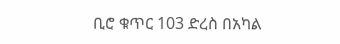ቢሮ ቁጥር 103 ድረስ በአካል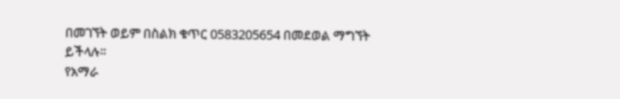በመገኘት ወይም በስልክ ቁጥር 0583205654 በመደወል ማግኘት ይችላሉ፡፡
የአማራ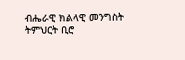ብሔራዊ ክልላዊ መንግስት ትምህርት ቢሮ